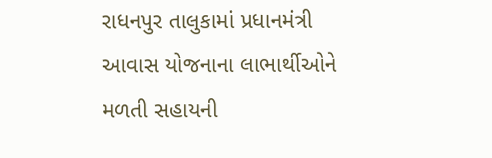રાધનપુર તાલુકામાં પ્રધાનમંત્રી આવાસ યોજનાના લાભાર્થીઓને મળતી સહાયની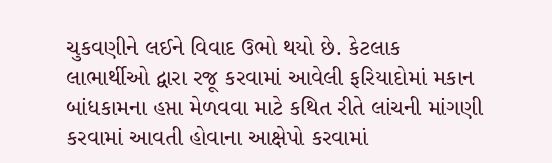ચુકવણીને લઈને વિવાદ ઉભો થયો છે. કેટલાક લાભાર્થીઓ દ્વારા રજૂ કરવામાં આવેલી ફરિયાદોમાં મકાન બાંધકામના હપ્તા મેળવવા માટે કથિત રીતે લાંચની માંગણી કરવામાં આવતી હોવાના આક્ષેપો કરવામાં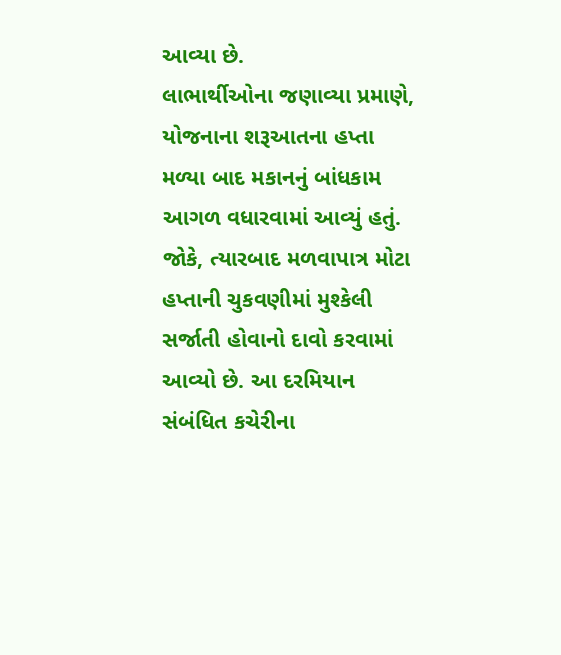આવ્યા છે.
લાભાર્થીઓના જણાવ્યા પ્રમાણે, યોજનાના શરૂઆતના હપ્તા મળ્યા બાદ મકાનનું બાંધકામ આગળ વધારવામાં આવ્યું હતું. જોકે, ત્યારબાદ મળવાપાત્ર મોટા હપ્તાની ચુકવણીમાં મુશ્કેલી સર્જાતી હોવાનો દાવો કરવામાં આવ્યો છે. આ દરમિયાન સંબંધિત કચેરીના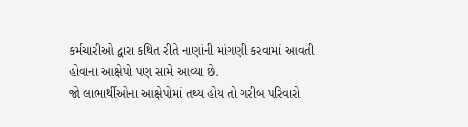કર્મચારીઓ દ્વારા કથિત રીતે નાણાંની માંગણી કરવામાં આવતી હોવાના આક્ષેપો પણ સામે આવ્યા છે.
જો લાભાર્થીઓના આક્ષેપોમાં તથ્ય હોય તો ગરીબ પરિવારો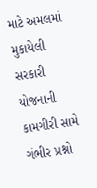માટે અમલમાં મુકાયેલી સરકારી યોજનાની કામગીરી સામે ગંભીર પ્રશ્નો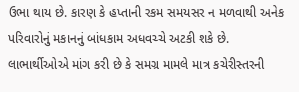ઉભા થાય છે. કારણ કે હપ્તાની રકમ સમયસર ન મળવાથી અનેક પરિવારોનું મકાનનું બાંધકામ અધવચ્ચે અટકી શકે છે.
લાભાર્થીઓએ માંગ કરી છે કે સમગ્ર મામલે માત્ર કચેરીસ્તરની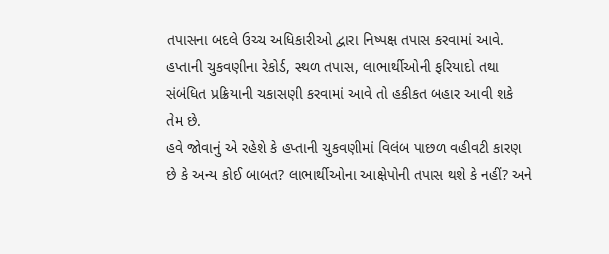તપાસના બદલે ઉચ્ચ અધિકારીઓ દ્વારા નિષ્પક્ષ તપાસ કરવામાં આવે. હપ્તાની ચુકવણીના રેકોર્ડ, સ્થળ તપાસ, લાભાર્થીઓની ફરિયાદો તથા સંબંધિત પ્રક્રિયાની ચકાસણી કરવામાં આવે તો હકીકત બહાર આવી શકે તેમ છે.
હવે જોવાનું એ રહેશે કે હપ્તાની ચુકવણીમાં વિલંબ પાછળ વહીવટી કારણ છે કે અન્ય કોઈ બાબત? લાભાર્થીઓના આક્ષેપોની તપાસ થશે કે નહીં? અને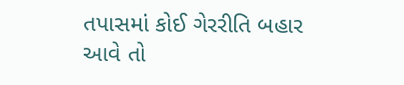તપાસમાં કોઈ ગેરરીતિ બહાર આવે તો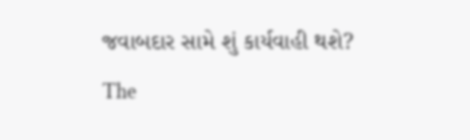જવાબદાર સામે શું કાર્યવાહી થશે?
The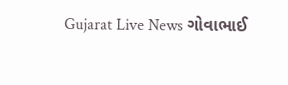Gujarat Live News ગોવાભાઈ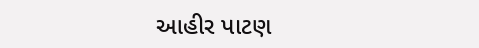આહીર પાટણ